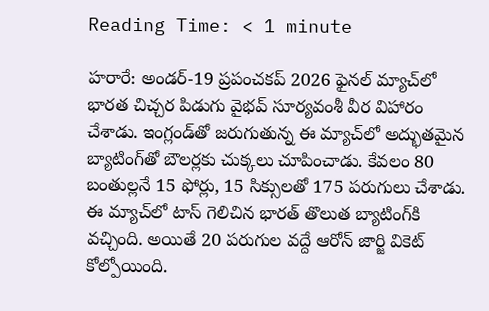Reading Time: < 1 minute

హరారే: అండర్-19 ప్రపంచకప్ 2026 ఫైనల్‌ మ్యాచ్‌లో భారత చిచ్చర పిడుగు వైభవ్ సూర్యవంశీ వీర విహారం చేశాడు. ఇంగ్లండ్‌తో జరుగుతున్న ఈ మ్యాచ్‌లో అద్భుతమైన బ్యాటింగ్‌తో బౌలర్లకు చుక్కలు చూపించాడు. కేవలం 80 బంతుల్లనే 15 ఫోర్లు, 15 సిక్సులతో 175 పరుగులు చేశాడు. ఈ మ్యాచ్‌లో టాస్ గెలిచిన భారత్ తొలుత బ్యాటింగ్‌కి వచ్చింది. అయితే 20 పరుగుల వద్దే ఆరోన్ జార్జి వికెట్ కోల్పోయింది.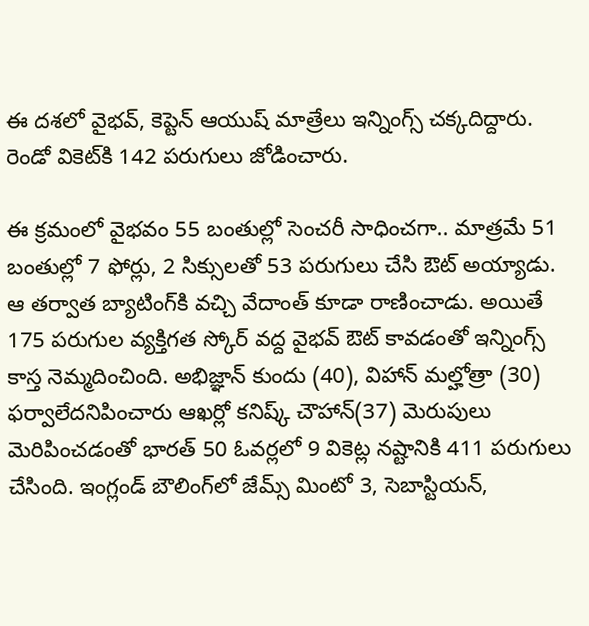ఈ దశలో వైభవ్, కెప్టెన్ ఆయుష్ మాత్రేలు ఇన్నింగ్స్ చక్కదిద్దారు. రెండో వికెట్‌కి 142 పరుగులు జోడించారు.

ఈ క్రమంలో వైభవం 55 బంతుల్లో సెంచరీ సాధించగా.. మాత్రమే 51 బంతుల్లో 7 ఫోర్లు, 2 సిక్సులతో 53 పరుగులు చేసి ఔట్ అయ్యాడు. ఆ తర్వాత బ్యాటింగ్‌కి వచ్చి వేదాంత్ కూడా రాణించాడు. అయితే 175 పరుగుల వ్యక్తిగత స్కోర్ వద్ద వైభవ్ ఔట్ కావడంతో ఇన్నింగ్స్ కాస్త నెమ్మదించింది. అభిజ్ఞాన్ కుందు (40), విహాన్ మల్హోత్రా (30) ఫర్వాలేదనిపించారు ఆఖర్లో కనిష్క్ చౌహాన్(37) మెరుపులు మెరిపించడంతో భారత్ 50 ఓవర్లలో 9 వికెట్ల నష్టానికి 411 పరుగులు చేసింది. ఇంగ్లండ్ బౌలింగ్‌లో జేమ్స్ మింటో 3, సెబాస్టియన్,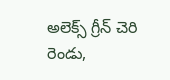అలెక్స్ గ్రీన్ చెరి రెండు,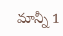మాన్నీ 1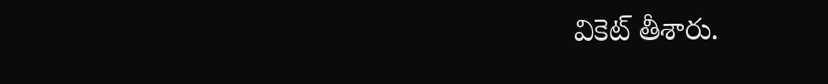వికెట్ తీశారు.